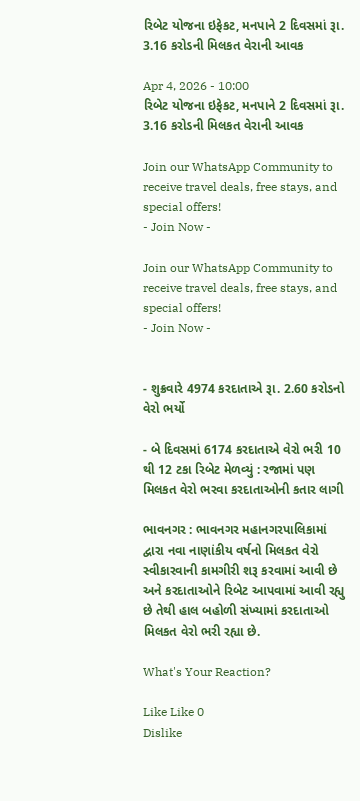રિબેટ યોજના ઇફેકટ, મનપાને 2 દિવસમાં રૂા. 3.16 કરોડની મિલકત વેરાની આવક

Apr 4, 2026 - 10:00
રિબેટ યોજના ઇફેકટ, મનપાને 2 દિવસમાં રૂા. 3.16 કરોડની મિલકત વેરાની આવક

Join our WhatsApp Community to receive travel deals, free stays, and special offers!
- Join Now -

Join our WhatsApp Community to receive travel deals, free stays, and special offers!
- Join Now -


- શુક્રવારે 4974 કરદાતાએ રૂા. 2.60 કરોડનો વેરો ભર્યો

- બે દિવસમાં 6174 કરદાતાએ વેરો ભરી 10 થી 12 ટકા રિબેટ મેળવ્યું : રજામાં પણ મિલકત વેરો ભરવા કરદાતાઓની કતાર લાગી

ભાવનગર : ભાવનગર મહાનગરપાલિકામાં દ્વારા નવા નાણાંકીય વર્ષનો મિલકત વેરો સ્વીકારવાની કામગીરી શરૂ કરવામાં આવી છે અને કરદાતાઓને રિબેટ આપવામાં આવી રહ્યુ છે તેથી હાલ બહોળી સંખ્યામાં કરદાતાઓ મિલકત વેરો ભરી રહ્યા છે.

What's Your Reaction?

Like Like 0
Dislike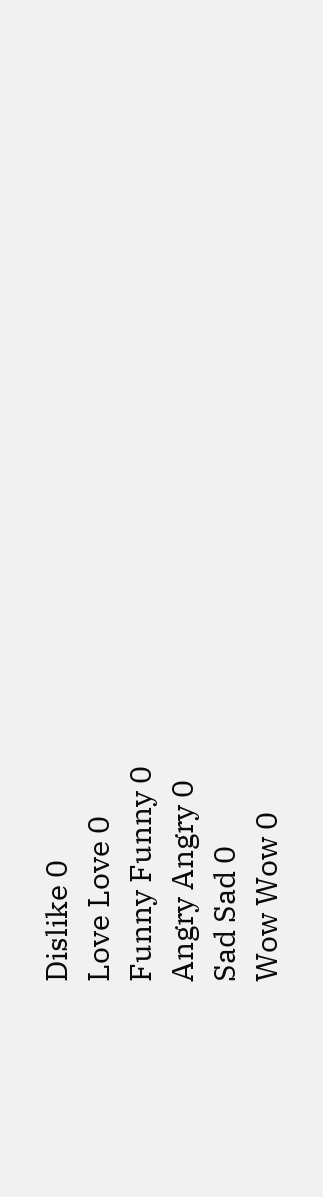Dislike 0
Love Love 0
Funny Funny 0
Angry Angry 0
Sad Sad 0
Wow Wow 0